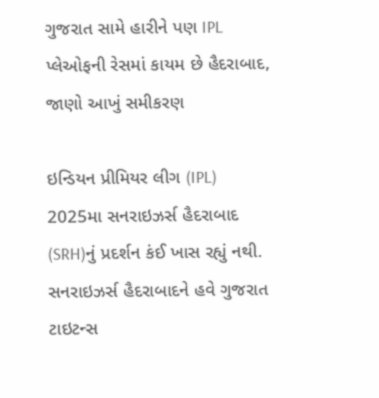ગુજરાત સામે હારીને પણ IPL પ્લેઓફની રેસમાં કાયમ છે હૈદરાબાદ, જાણો આખું સમીકરણ

ઇન્ડિયન પ્રીમિયર લીગ (IPL) 2025મા સનરાઇઝર્સ હૈદરાબાદ (SRH)નું પ્રદર્શન કંઈ ખાસ રહ્યું નથી. સનરાઇઝર્સ હૈદરાબાદને હવે ગુજરાત ટાઇટન્સ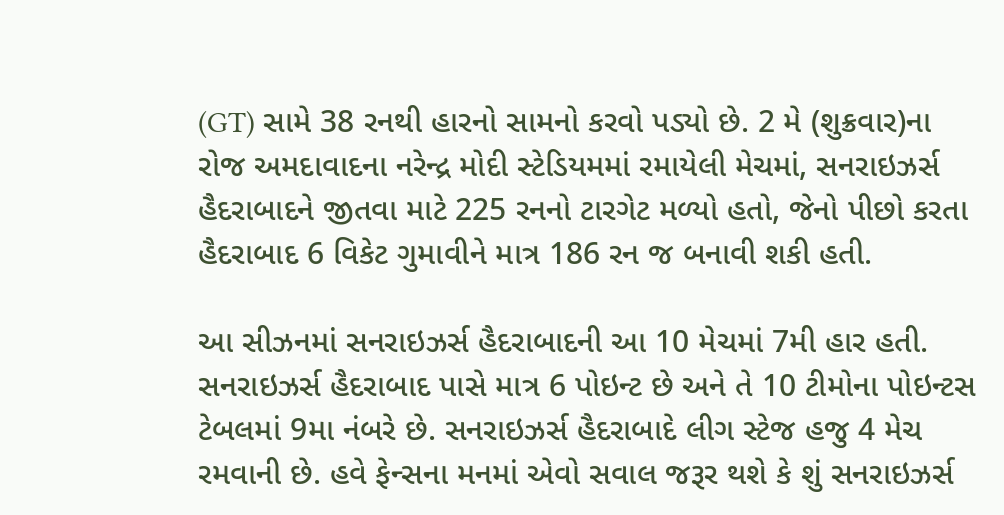(GT) સામે 38 રનથી હારનો સામનો કરવો પડ્યો છે. 2 મે (શુક્રવાર)ના રોજ અમદાવાદના નરેન્દ્ર મોદી સ્ટેડિયમમાં રમાયેલી મેચમાં, સનરાઇઝર્સ હૈદરાબાદને જીતવા માટે 225 રનનો ટારગેટ મળ્યો હતો, જેનો પીછો કરતા હૈદરાબાદ 6 વિકેટ ગુમાવીને માત્ર 186 રન જ બનાવી શકી હતી.

આ સીઝનમાં સનરાઇઝર્સ હૈદરાબાદની આ 10 મેચમાં 7મી હાર હતી. સનરાઇઝર્સ હૈદરાબાદ પાસે માત્ર 6 પોઇન્ટ છે અને તે 10 ટીમોના પોઇન્ટસ ટેબલમાં 9મા નંબરે છે. સનરાઇઝર્સ હૈદરાબાદે લીગ સ્ટેજ હજુ 4 મેચ રમવાની છે. હવે ફેન્સના મનમાં એવો સવાલ જરૂર થશે કે શું સનરાઇઝર્સ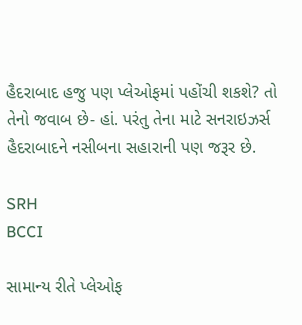હૈદરાબાદ હજુ પણ પ્લેઓફમાં પહોંચી શકશે? તો તેનો જવાબ છે- હાં. પરંતુ તેના માટે સનરાઇઝર્સ હૈદરાબાદને નસીબના સહારાની પણ જરૂર છે.

SRH
BCCI

સામાન્ય રીતે પ્લેઓફ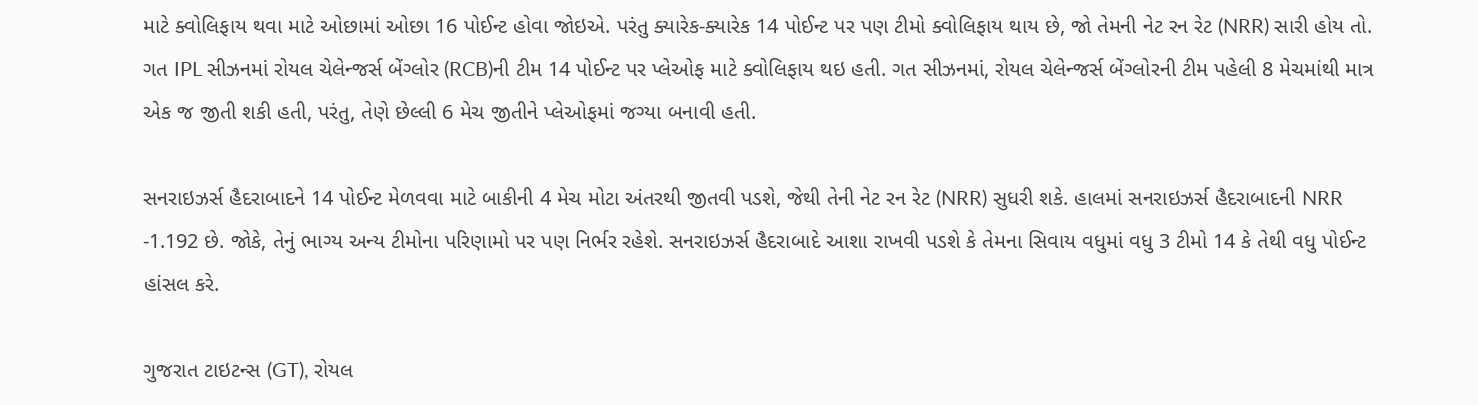માટે ક્વોલિફાય થવા માટે ઓછામાં ઓછા 16 પોઈન્ટ હોવા જોઇએ. પરંતુ ક્યારેક-ક્યારેક 14 પોઈન્ટ પર પણ ટીમો ક્વોલિફાય થાય છે, જો તેમની નેટ રન રેટ (NRR) સારી હોય તો. ગત IPL સીઝનમાં રોયલ ચેલેન્જર્સ બેંગ્લોર (RCB)ની ટીમ 14 પોઈન્ટ પર પ્લેઓફ માટે ક્વોલિફાય થઇ હતી. ગત સીઝનમાં, રોયલ ચેલેન્જર્સ બેંગ્લોરની ટીમ પહેલી 8 મેચમાંથી માત્ર એક જ જીતી શકી હતી, પરંતુ, તેણે છેલ્લી 6 મેચ જીતીને પ્લેઓફમાં જગ્યા બનાવી હતી.

સનરાઇઝર્સ હૈદરાબાદને 14 પોઈન્ટ મેળવવા માટે બાકીની 4 મેચ મોટા અંતરથી જીતવી પડશે, જેથી તેની નેટ રન રેટ (NRR) સુધરી શકે. હાલમાં સનરાઇઝર્સ હૈદરાબાદની NRR -1.192 છે. જોકે, તેનું ભાગ્ય અન્ય ટીમોના પરિણામો પર પણ નિર્ભર રહેશે. સનરાઇઝર્સ હૈદરાબાદે આશા રાખવી પડશે કે તેમના સિવાય વધુમાં વધુ 3 ટીમો 14 કે તેથી વધુ પોઈન્ટ હાંસલ કરે.

ગુજરાત ટાઇટન્સ (GT), રોયલ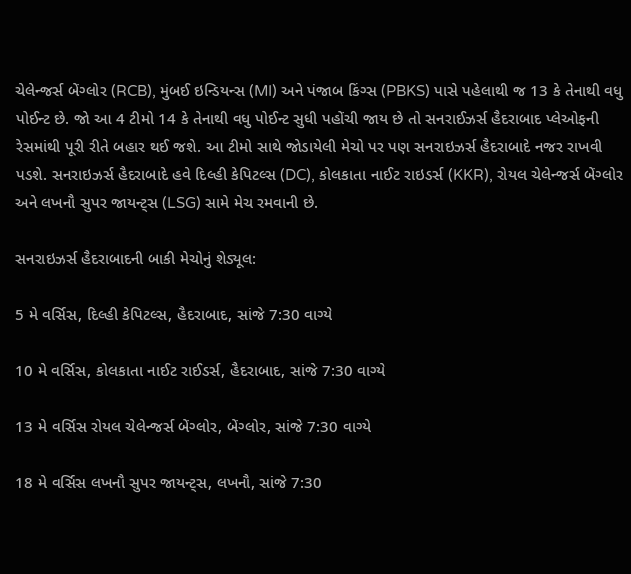ચેલેન્જર્સ બેંગ્લોર (RCB), મુંબઈ ઇન્ડિયન્સ (MI) અને પંજાબ કિંગ્સ (PBKS) પાસે પહેલાથી જ 13 કે તેનાથી વધુ પોઈન્ટ છે. જો આ 4 ટીમો 14 કે તેનાથી વધુ પોઈન્ટ સુધી પહોંચી જાય છે તો સનરાઈઝર્સ હૈદરાબાદ પ્લેઓફની રેસમાંથી પૂરી રીતે બહાર થઈ જશે. આ ટીમો સાથે જોડાયેલી મેચો પર પણ સનરાઇઝર્સ હૈદરાબાદે નજર રાખવી પડશે. સનરાઇઝર્સ હૈદરાબાદે હવે દિલ્હી કેપિટલ્સ (DC), કોલકાતા નાઈટ રાઇડર્સ (KKR), રોયલ ચેલેન્જર્સ બેંગ્લોર અને લખનૌ સુપર જાયન્ટ્સ (LSG) સામે મેચ રમવાની છે.

સનરાઇઝર્સ હૈદરાબાદની બાકી મેચોનું શેડ્યૂલ:

5 મે વર્સિસ, દિલ્હી કેપિટલ્સ, હૈદરાબાદ, સાંજે 7:30 વાગ્યે

10 મે વર્સિસ, કોલકાતા નાઈટ રાઈડર્સ, હૈદરાબાદ, સાંજે 7:30 વાગ્યે

13 મે વર્સિસ રોયલ ચેલેન્જર્સ બેંગ્લોર, બેંગ્લોર, સાંજે 7:30 વાગ્યે

18 મે વર્સિસ લખનૌ સુપર જાયન્ટ્સ, લખનૌ, સાંજે 7:30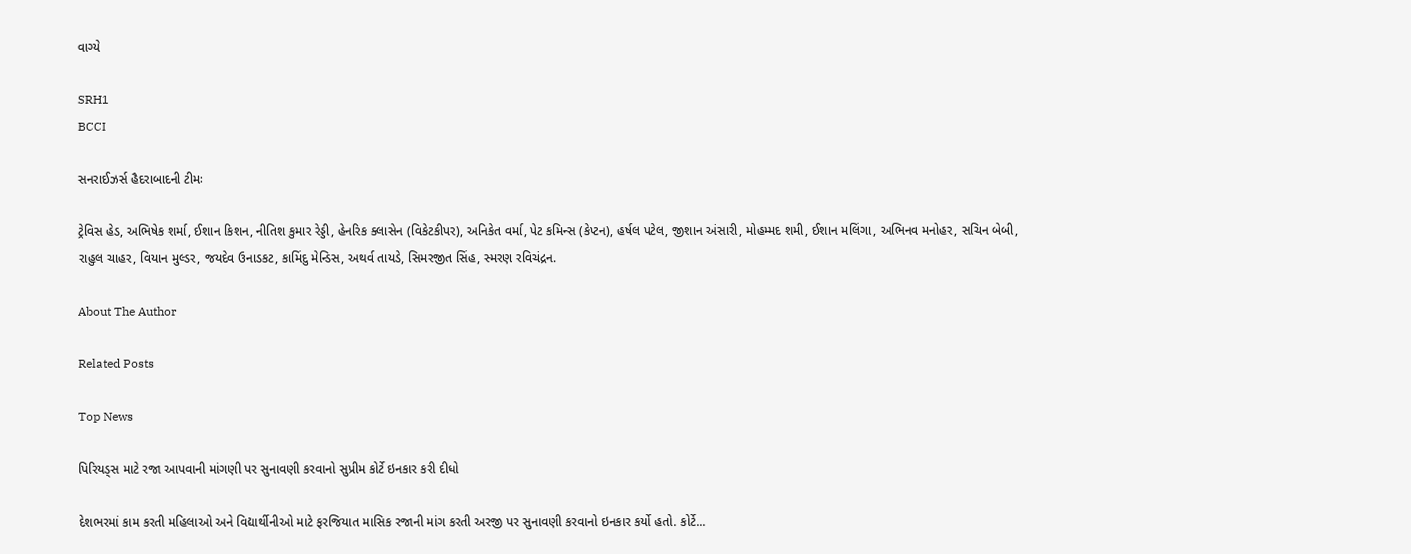વાગ્યે

SRH1
BCCI

સનરાઈઝર્સ હૈદરાબાદની ટીમઃ

ટ્રેવિસ હેડ, અભિષેક શર્મા, ઈશાન કિશન, નીતિશ કુમાર રેડ્ડી, હેનરિક ક્લાસેન (વિકેટકીપર), અનિકેત વર્મા, પેટ કમિન્સ (કેપ્ટન), હર્ષલ પટેલ, જીશાન અંસારી, મોહમ્મદ શમી, ઈશાન મલિંગા, અભિનવ મનોહર, સચિન બેબી, રાહુલ ચાહર, વિયાન મુલ્ડર, જયદેવ ઉનાડકટ, કામિંદુ મેન્ડિસ, અથર્વ તાયડે, સિમરજીત સિંહ, સ્મરણ રવિચંદ્રન.

About The Author

Related Posts

Top News

પિરિયડ્સ માટે રજા આપવાની માંગણી પર સુનાવણી કરવાનો સુપ્રીમ કોર્ટે ઇનકાર કરી દીધો

દેશભરમાં કામ કરતી મહિલાઓ અને વિદ્યાર્થીનીઓ માટે ફરજિયાત માસિક રજાની માંગ કરતી અરજી પર સુનાવણી કરવાનો ઇનકાર કર્યો હતો. કોર્ટે...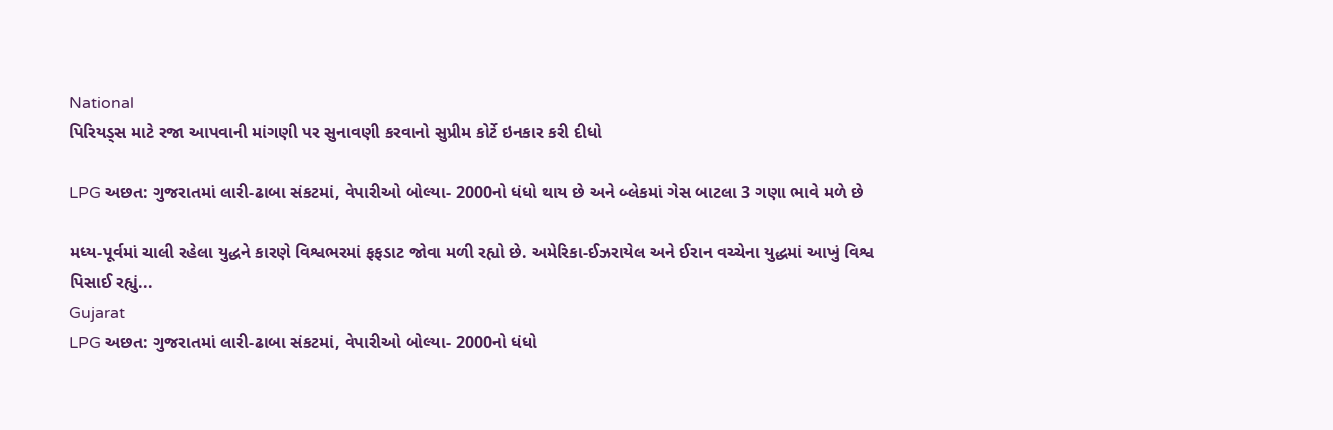National
પિરિયડ્સ માટે રજા આપવાની માંગણી પર સુનાવણી કરવાનો સુપ્રીમ કોર્ટે ઇનકાર કરી દીધો

LPG અછત: ગુજરાતમાં લારી-ઢાબા સંકટમાં, વેપારીઓ બોલ્યા- 2000નો ધંધો થાય છે અને બ્લેકમાં ગેસ બાટલા 3 ગણા ભાવે મળે છે

મધ્ય-પૂર્વમાં ચાલી રહેલા યુદ્ધને કારણે વિશ્વભરમાં ફફડાટ જોવા મળી રહ્યો છે. અમેરિકા-ઈઝરાયેલ અને ઈરાન વચ્ચેના યુદ્ધમાં આખું વિશ્વ પિસાઈ રહ્યું...
Gujarat
LPG અછત: ગુજરાતમાં લારી-ઢાબા સંકટમાં, વેપારીઓ બોલ્યા- 2000નો ધંધો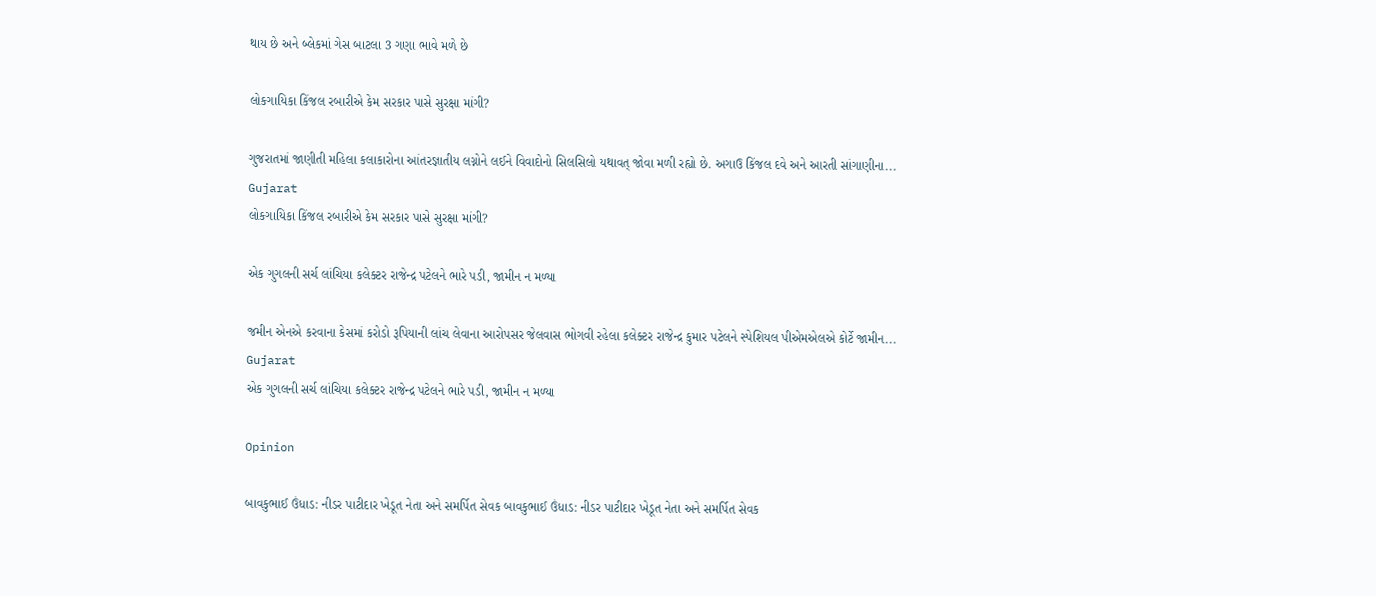થાય છે અને બ્લેકમાં ગેસ બાટલા 3 ગણા ભાવે મળે છે

લોકગાયિકા કિંજલ રબારીએ કેમ સરકાર પાસે સુરક્ષા માંગી?

ગુજરાતમાં જાણીતી મહિલા કલાકારોના આંતરજ્ઞાતીય લગ્નોને લઈને વિવાદોનો સિલસિલો યથાવત્ જોવા મળી રહ્યો છે. અગાઉ કિંજલ દવે અને આરતી સાંગાણીના...
Gujarat
લોકગાયિકા કિંજલ રબારીએ કેમ સરકાર પાસે સુરક્ષા માંગી?

એક ગુગલની સર્ચ લાંચિયા કલેક્ટર રાજેન્દ્ર પટેલને ભારે પડી, જામીન ન મળ્યા

જમીન એનએ કરવાના કેસમાં કરોડો રૂપિયાની લાંચ લેવાના આરોપસર જેલવાસ ભોગવી રહેલા કલેક્ટર રાજેન્દ્ર કુમાર પટેલને સ્પેશિયલ પીએમએલએ કોર્ટે જામીન...
Gujarat
એક ગુગલની સર્ચ લાંચિયા કલેક્ટર રાજેન્દ્ર પટેલને ભારે પડી, જામીન ન મળ્યા

Opinion

બાવકુભાઈ ઉંધાડ: નીડર પાટીદાર ખેડૂત નેતા અને સમર્પિત સેવક બાવકુભાઈ ઉંધાડ: નીડર પાટીદાર ખેડૂત નેતા અને સમર્પિત સેવક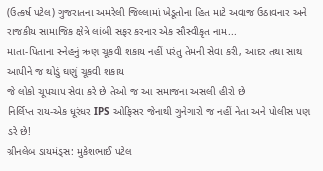(ઉત્કર્ષ પટેલ) ગુજરાતના અમરેલી જિલ્લામાં ખેડૂતોના હિત માટે અવાજ ઉઠાવનાર અને રાજકીય સામાજિક ક્ષેત્રે લાંબી સફર કરનાર એક સૌસ્વીકૃત નામ...
માતા-પિતાના સ્નેહનું ઋણ ચૂકવી શકાય નહીં પરંતુ તેમની સેવા કરી, આદર તથા સાથ આપીને જ થોડું ઘણું ચૂકવી શકાય
જે લોકો ચૂપચાપ સેવા કરે છે તેઓ જ આ સમાજના અસલી હીરો છે
નિર્લિપ્ત રાય-એક ધૂરંધર IPS ઓફિસર જેનાથી ગુનેગારો જ નહીં નેતા અને પોલીસ પણ ડરે છે!
ગ્રીનલેબ ડાયમંડ્સ: મુકેશભાઈ પટેલ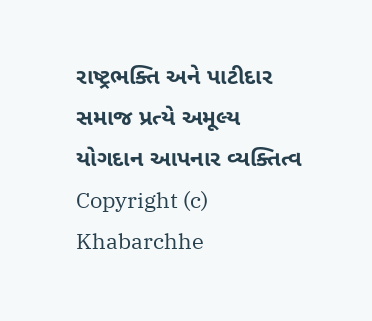રાષ્ટ્રભક્તિ અને પાટીદાર સમાજ પ્રત્યે અમૂલ્ય યોગદાન આપનાર વ્યક્તિત્વ
Copyright (c) Khabarchhe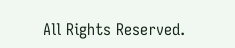All Rights Reserved.